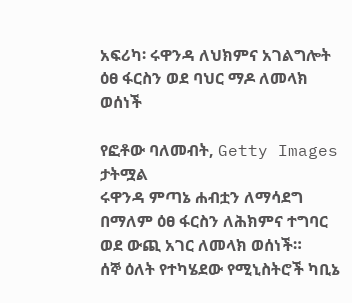አፍሪካ፡ ሩዋንዳ ለህክምና አገልግሎት ዕፀ ፋርስን ወደ ባህር ማዶ ለመላክ ወሰነች

የፎቶው ባለመብት, Getty Images
ታትሟል
ሩዋንዳ ምጣኔ ሐብቷን ለማሳደግ በማለም ዕፀ ፋርስን ለሕክምና ተግባር ወደ ውጪ አገር ለመላክ ወሰነች።
ሰኞ ዕለት የተካሄደው የሚኒስትሮች ካቢኔ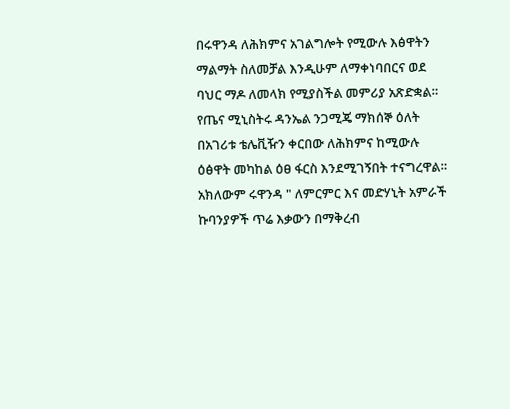በሩዋንዳ ለሕክምና አገልግሎት የሚውሉ እፅዋትን ማልማት ስለመቻል እንዲሁም ለማቀነባበርና ወደ ባህር ማዶ ለመላክ የሚያስችል መምሪያ አጽድቋል።
የጤና ሚኒስትሩ ዳንኤል ንጋሚጄ ማክሰኞ ዕለት በአገሪቱ ቴሌቪዥን ቀርበው ለሕክምና ከሚውሉ ዕፅዋት መካከል ዕፀ ፋርስ እንደሚገኝበት ተናግረዋል።
አክለውም ሩዋንዳ " ለምርምር እና መድሃኒት አምራች ኩባንያዎች ጥሬ እቃውን በማቅረብ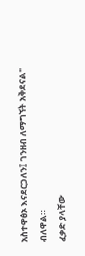አስተዋፅኦ እናደርጋለን፤ ገንዘብ ለማግኘት አቅደናል" ብለዋል።
ፈቃድ ያላቸው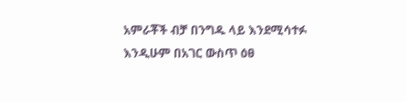አምራቾች ብቻ በንግዱ ላይ እንደሚሳተፉ እንዲሁም በአገር ውስጥ ዕፀ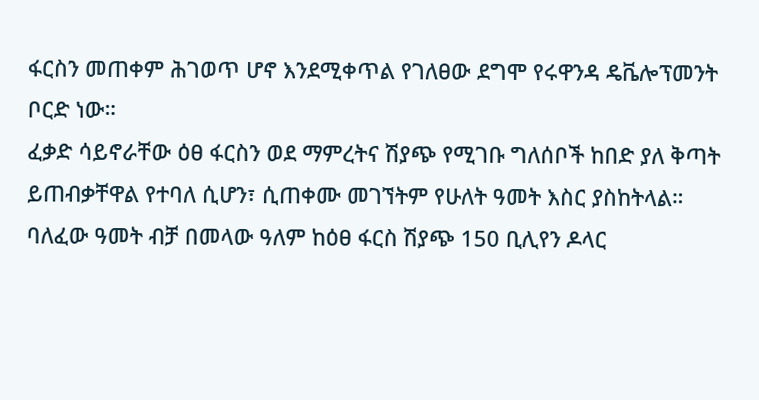ፋርስን መጠቀም ሕገወጥ ሆኖ እንደሚቀጥል የገለፀው ደግሞ የሩዋንዳ ዴቬሎፕመንት ቦርድ ነው።
ፈቃድ ሳይኖራቸው ዕፀ ፋርስን ወደ ማምረትና ሽያጭ የሚገቡ ግለሰቦች ከበድ ያለ ቅጣት ይጠብቃቸዋል የተባለ ሲሆን፣ ሲጠቀሙ መገኘትም የሁለት ዓመት እስር ያስከትላል።
ባለፈው ዓመት ብቻ በመላው ዓለም ከዕፀ ፋርስ ሽያጭ 150 ቢሊየን ዶላር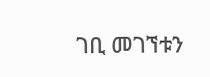ገቢ መገኘቱን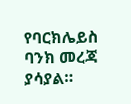የባርክሌይስ ባንክ መረጃ ያሳያል።